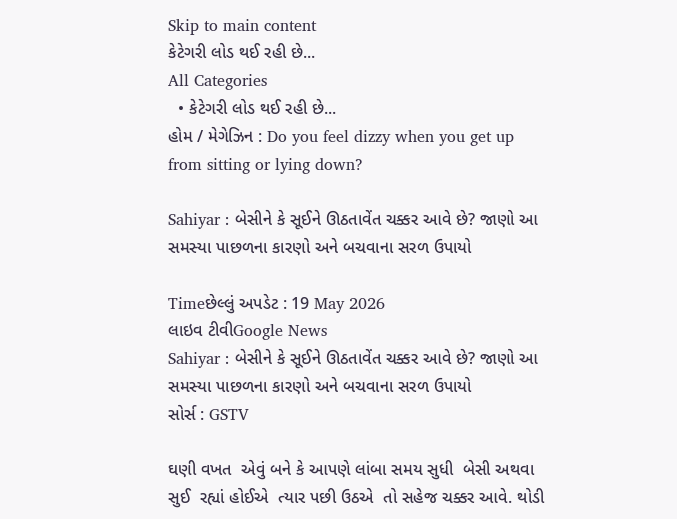Skip to main content
કેટેગરી લોડ થઈ રહી છે...
All Categories
  • કેટેગરી લોડ થઈ રહી છે...
હોમ / મેગેઝિન : Do you feel dizzy when you get up from sitting or lying down?

Sahiyar : બેસીને કે સૂઈને ઊઠતાવેંત ચક્કર આવે છે? જાણો આ સમસ્યા પાછળના કારણો અને બચવાના સરળ ઉપાયો

Timeછેલ્લું અપડેટ : 19 May 2026
લાઇવ ટીવીGoogle News
Sahiyar : બેસીને કે સૂઈને ઊઠતાવેંત ચક્કર આવે છે? જાણો આ સમસ્યા પાછળના કારણો અને બચવાના સરળ ઉપાયો
સોર્સ : GSTV

ઘણી વખત  એવું બને કે આપણે લાંબા સમય સુધી  બેસી અથવા  સુઈ  રહ્યાં હોઈએ  ત્યાર પછી ઉઠએ  તો સહેજ ચક્કર આવે. થોડી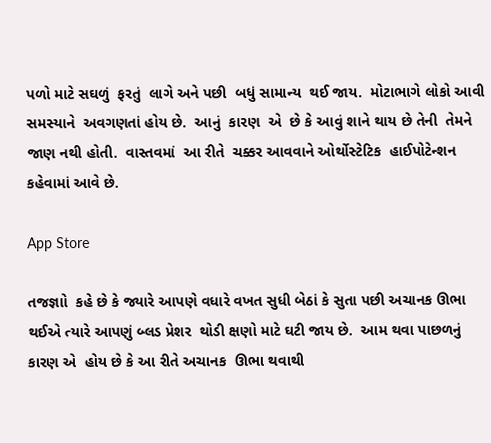પળો માટે સઘળું  ફરતું  લાગે અને પછી  બધું સામાન્ય  થઈ જાય.  મોટાભાગે લોકો આવી સમસ્યાને  અવગણતાં હોય છે.  આનું  કારણ  એ  છે કે આવું શાને થાય છે તેની  તેમને જાણ નથી હોતી.  વાસ્તવમાં  આ રીતે  ચક્કર આવવાને ઓર્થોસ્ટેટિક  હાઈપોટેન્શન  કહેવામાં આવે છે.

App Store

તજજ્ઞાો  કહે છે કે જ્યારે આપણે વધારે વખત સુધી બેઠાં કે સુતા પછી અચાનક ઊભા થઈએ ત્યારે આપણું બ્લડ પ્રેશર  થોડી ક્ષણો માટે ઘટી જાય છે.  આમ થવા પાછળનું  કારણ એ  હોય છે કે આ રીતે અચાનક  ઊભા થવાથી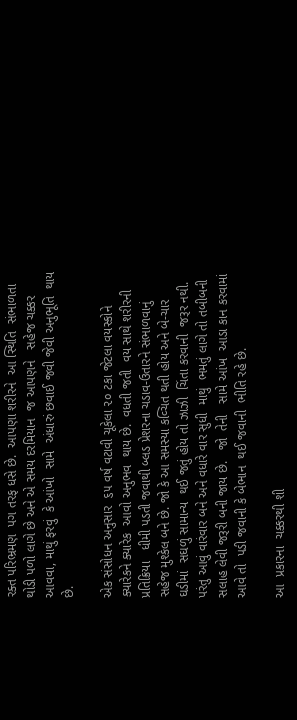રક્ત પરિભ્રમણ  પગ તરફ ધસે છે.  આપણા શરીરને  આ સ્થિતિ  સંભાળતા થોડી પળો લાગે છે અને એ સમય દરમિયાન  જ આપણને   સહેજ ચક્કર આવવા, માથું ફરવું  કે આંખો  સામે  અંધારું છવાઈ જવી જેવી અનુભૂતિ  થાય છે.

એક સંસોધન અનુસાર  ૬૫ વર્ષ વટાવી ચૂકેલા ૨૦ ટકા જેટલા વયસ્કોને  ક્યારેકને ક્યારેક  આવો અનુભવ  થાય છે.  વધતી જતી  વય સાથે શરીરની   પ્રતિક્રિયા   ધીમી પડતી જવાથી બ્લડ પ્રેશરના ચડાવ-ઉતારને સંભાળવાનું  સહેજ મુશ્કેલ બને છે. જો કે આ સમસ્યા કવ્ચિત થતી હોય અને બે-ચાર  ઘડીમાં  સઘળું સામાન્ય  થઈ જતું હોય તો ઝાઝી  ચિંતા કરવાની  જરૂર નથી.  પરંતુ આવું વારંવાર બને અને વધારે વાર સુધી  માથું  ભમતું લાગે તો તબીબની  સલાહ લેવી જરૂરી બની જાય છે.   જો  તેની   સામે આંખ  આડા કાન કરવામાં આવે તો  પડી જવાની કે બેભાન  થઈ જવાની  ભીતિ રહે છે.

આ  પ્રકારના  ચક્કરથી શી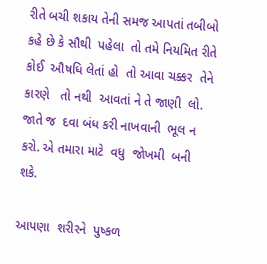રીતે બચી શકાય તેની સમજ આપતાં તબીબો કહે છે કે સૌથી  પહેલા  તો તમે નિયમિત રીતે કોઈ  ઔષધિ લેતાં હો  તો આવા ચક્કર  તેને કારણે   તો નથી  આવતાં ને તે જાણી  લો.  જાતે જ  દવા બંધ કરી નાખવાની  ભૂલ ન કરો. એ તમારા માટે  વધુ  જોખમી  બની  શકે.

આપણા  શરીરને  પુષ્કળ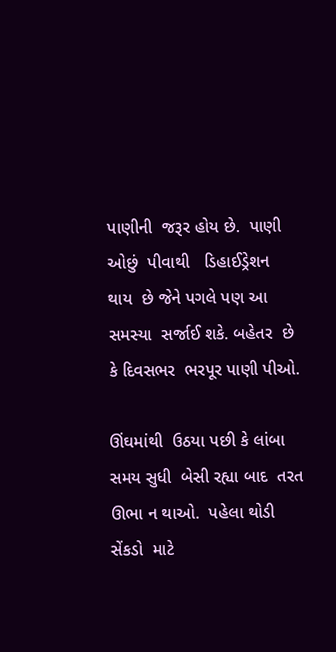પાણીની  જરૂર હોય છે.  પાણી ઓછું  પીવાથી   ડિહાઈડ્રેશન  થાય  છે જેને પગલે પણ આ સમસ્યા  સર્જાઈ શકે. બહેતર  છે કે દિવસભર  ભરપૂર પાણી પીઓ.

ઊંઘમાંથી  ઉઠયા પછી કે લાંબા સમય સુધી  બેસી રહ્યા બાદ  તરત ઊભા ન થાઓ.  પહેલા થોડી  સેંકડો  માટે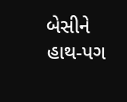બેસીને હાથ-પગ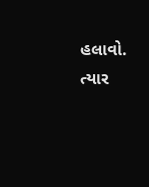હલાવો. ત્યાર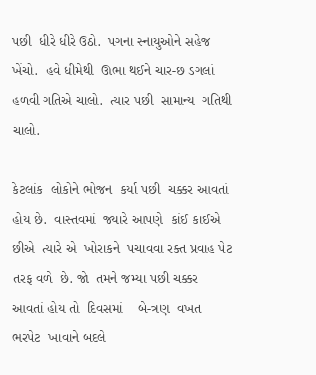પછી  ધીરે ધીરે ઉઠો.  પગના સ્નાયુઓને સહેજ ખેંચો.  હવે ધીમેથી  ઊભા થઈને ચાર-છ ડગલાં હળવી ગતિએ ચાલો.  ત્યાર પછી  સામાન્ય  ગતિથી  ચાલો.

કેટલાંક  લોકોને ભોજન  કર્યા પછી  ચક્કર આવતાં  હોય છે.  વાસ્તવમાં  જ્યારે આપણે  કાંઈ કાઈએ છીએ  ત્યારે એ  ખોરાકને  પચાવવા રક્ત પ્રવાહ પેટ તરફ વળે  છે. જો  તમને જમ્યા પછી ચક્કર  આવતાં હોય તો  દિવસમાં    બે-ત્રણ  વખત  ભરપેટ  ખાવાને બદલે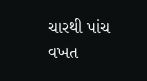ચારથી પાંચ વખત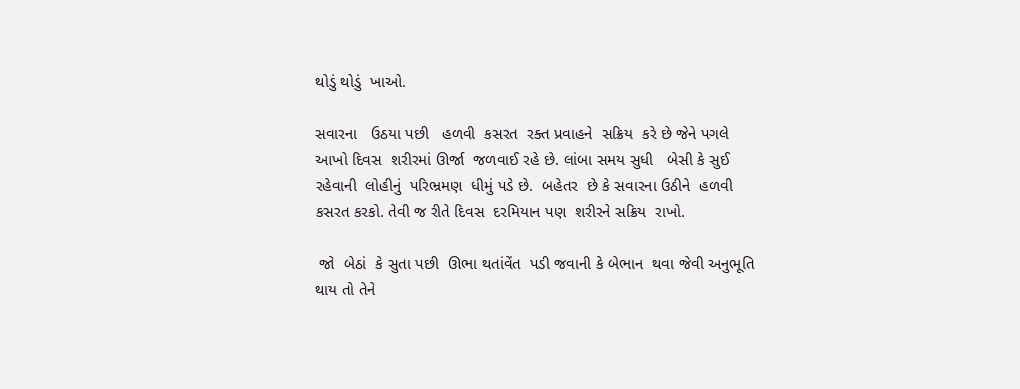થોડું થોડું  ખાઓ.

સવારના   ઉઠયા પછી   હળવી  કસરત  રક્ત પ્રવાહને  સક્રિય  કરે છે જેને પગલે  આખો દિવસ  શરીરમાં ઊર્જા  જળવાઈ રહે છે. લાંબા સમય સુધી   બેસી કે સુઈ રહેવાની  લોહીનું  પરિભ્રમણ  ધીમું પડે છે.  બહેતર  છે કે સવારના ઉઠીને  હળવી કસરત કરકો. તેવી જ રીતે દિવસ  દરમિયાન પણ  શરીરને સક્રિય  રાખો.

 જો  બેઠાં  કે સુતા પછી  ઊભા થતાંવેંત  પડી જવાની કે બેભાન  થવા જેવી અનુભૂતિ  થાય તો તેને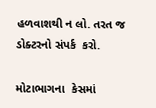હળવાશથી ન લો. તરત જ  ડોક્ટરનો સંપર્ક  કરો.

મોટાભાગના  કેસમાં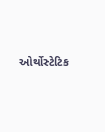ઓર્થોસ્ટેટિક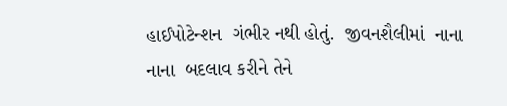હાઈપોટેન્શન  ગંભીર નથી હોતું.  જીવનશૈલીમાં  નાના નાના  બદલાવ કરીને તેને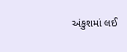અંકુશમાં લઈ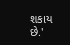શકાય છે.'